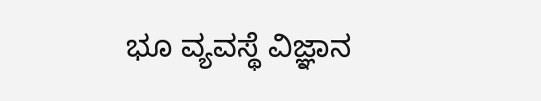ಭೂ ವ್ಯವಸ್ಥೆ ವಿಜ್ಞಾನ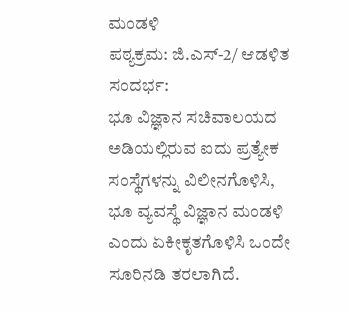ಮಂಡಳಿ
ಪಠ್ಯಕ್ರಮ: ಜಿ.ಎಸ್-2/ ಆಡಳಿತ
ಸಂದರ್ಭ:
ಭೂ ವಿಜ್ಞಾನ ಸಚಿವಾಲಯದ ಅಡಿಯಲ್ಲಿರುವ ಐದು ಪ್ರತ್ಯೇಕ ಸಂಸ್ಥೆಗಳನ್ನು ವಿಲೀನಗೊಳಿಸಿ, ಭೂ ವ್ಯವಸ್ಥೆ ವಿಜ್ಞಾನ ಮಂಡಳಿ ಎಂದು ಏಕೀಕೃತಗೊಳಿಸಿ ಒಂದೇ ಸೂರಿನಡಿ ತರಲಾಗಿದೆ.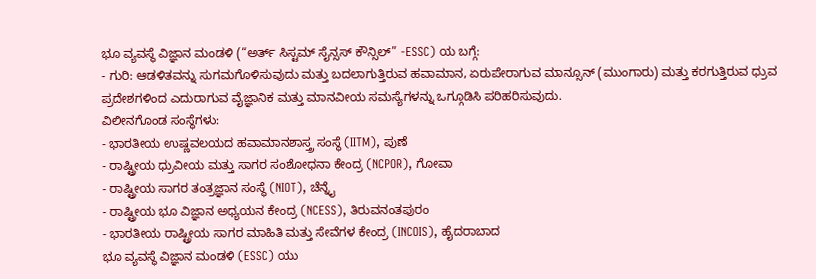ಭೂ ವ್ಯವಸ್ಥೆ ವಿಜ್ಞಾನ ಮಂಡಳಿ (“ಅರ್ತ್ ಸಿಸ್ಟಮ್ ಸೈನ್ಸಸ್ ಕೌನ್ಸಿಲ್” -ESSC) ಯ ಬಗ್ಗೆ:
- ಗುರಿ: ಆಡಳಿತವನ್ನು ಸುಗಮಗೊಳಿಸುವುದು ಮತ್ತು ಬದಲಾಗುತ್ತಿರುವ ಹವಾಮಾನ, ಏರುಪೇರಾಗುವ ಮಾನ್ಸೂನ್ (ಮುಂಗಾರು) ಮತ್ತು ಕರಗುತ್ತಿರುವ ಧ್ರುವ ಪ್ರದೇಶಗಳಿಂದ ಎದುರಾಗುವ ವೈಜ್ಞಾನಿಕ ಮತ್ತು ಮಾನವೀಯ ಸಮಸ್ಯೆಗಳನ್ನು ಒಗ್ಗೂಡಿಸಿ ಪರಿಹರಿಸುವುದು.
ವಿಲೀನಗೊಂಡ ಸಂಸ್ಥೆಗಳು:
- ಭಾರತೀಯ ಉಷ್ಣವಲಯದ ಹವಾಮಾನಶಾಸ್ತ್ರ ಸಂಸ್ಥೆ (IITM), ಪುಣೆ
- ರಾಷ್ಟ್ರೀಯ ಧ್ರುವೀಯ ಮತ್ತು ಸಾಗರ ಸಂಶೋಧನಾ ಕೇಂದ್ರ (NCPOR), ಗೋವಾ
- ರಾಷ್ಟ್ರೀಯ ಸಾಗರ ತಂತ್ರಜ್ಞಾನ ಸಂಸ್ಥೆ (NIOT), ಚೆನ್ನೈ
- ರಾಷ್ಟ್ರೀಯ ಭೂ ವಿಜ್ಞಾನ ಅಧ್ಯಯನ ಕೇಂದ್ರ (NCESS), ತಿರುವನಂತಪುರಂ
- ಭಾರತೀಯ ರಾಷ್ಟ್ರೀಯ ಸಾಗರ ಮಾಹಿತಿ ಮತ್ತು ಸೇವೆಗಳ ಕೇಂದ್ರ (INCOIS), ಹೈದರಾಬಾದ
ಭೂ ವ್ಯವಸ್ಥೆ ವಿಜ್ಞಾನ ಮಂಡಳಿ (ESSC) ಯು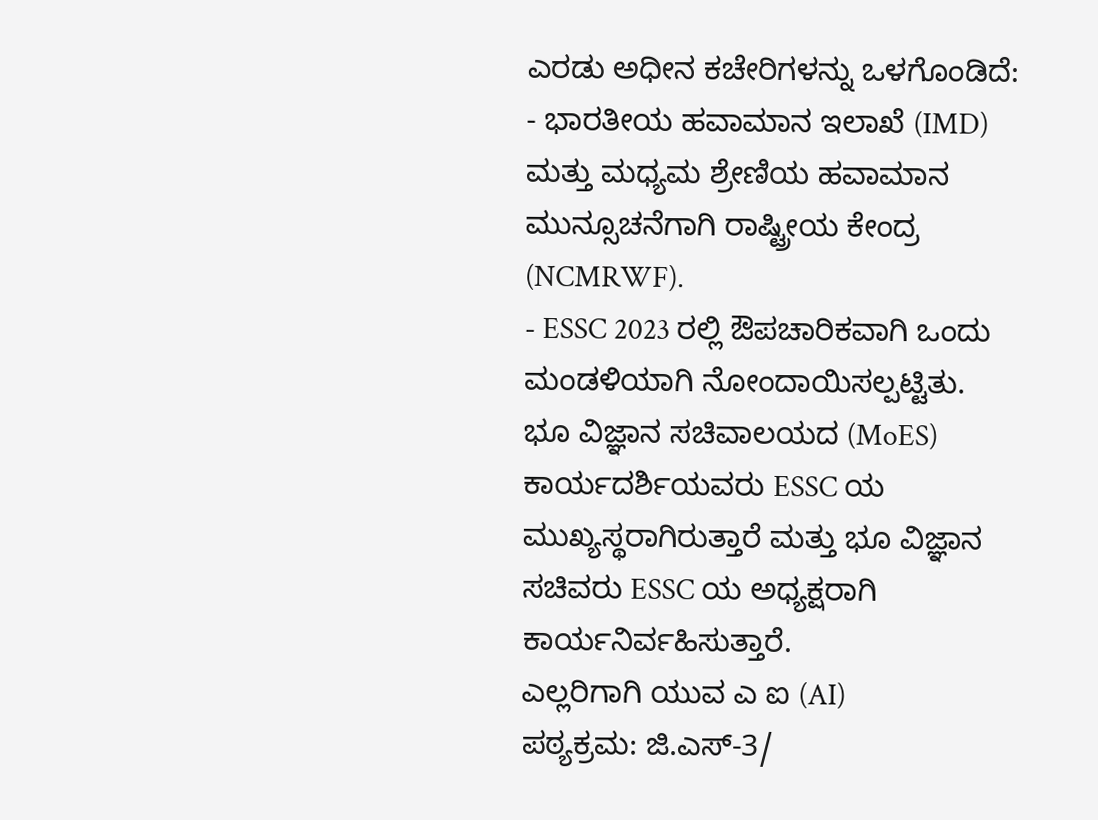ಎರಡು ಅಧೀನ ಕಚೇರಿಗಳನ್ನು ಒಳಗೊಂಡಿದೆ:
- ಭಾರತೀಯ ಹವಾಮಾನ ಇಲಾಖೆ (IMD) ಮತ್ತು ಮಧ್ಯಮ ಶ್ರೇಣಿಯ ಹವಾಮಾನ ಮುನ್ಸೂಚನೆಗಾಗಿ ರಾಷ್ಟ್ರೀಯ ಕೇಂದ್ರ (NCMRWF).
- ESSC 2023 ರಲ್ಲಿ ಔಪಚಾರಿಕವಾಗಿ ಒಂದು ಮಂಡಳಿಯಾಗಿ ನೋಂದಾಯಿಸಲ್ಪಟ್ಟಿತು. ಭೂ ವಿಜ್ಞಾನ ಸಚಿವಾಲಯದ (MoES) ಕಾರ್ಯದರ್ಶಿಯವರು ESSC ಯ ಮುಖ್ಯಸ್ಥರಾಗಿರುತ್ತಾರೆ ಮತ್ತು ಭೂ ವಿಜ್ಞಾನ ಸಚಿವರು ESSC ಯ ಅಧ್ಯಕ್ಷರಾಗಿ ಕಾರ್ಯನಿರ್ವಹಿಸುತ್ತಾರೆ.
ಎಲ್ಲರಿಗಾಗಿ ಯುವ ಎ ಐ (AI)
ಪಠ್ಯಕ್ರಮ: ಜಿ.ಎಸ್-3/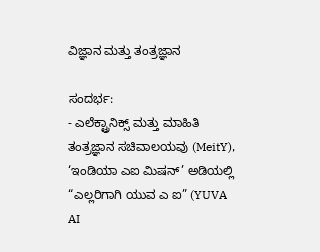ವಿಜ್ಞಾನ ಮತ್ತು ತಂತ್ರಜ್ಞಾನ

ಸಂದರ್ಭ:
- ಎಲೆಕ್ಟ್ರಾನಿಕ್ಸ್ ಮತ್ತು ಮಾಹಿತಿ ತಂತ್ರಜ್ಞಾನ ಸಚಿವಾಲಯವು (MeitY), ‘ಇಂಡಿಯಾ ಎಐ ಮಿಷನ್’ ಅಡಿಯಲ್ಲಿ “ಎಲ್ಲರಿಗಾಗಿ ಯುವ ಎ ಐ” (YUVA AI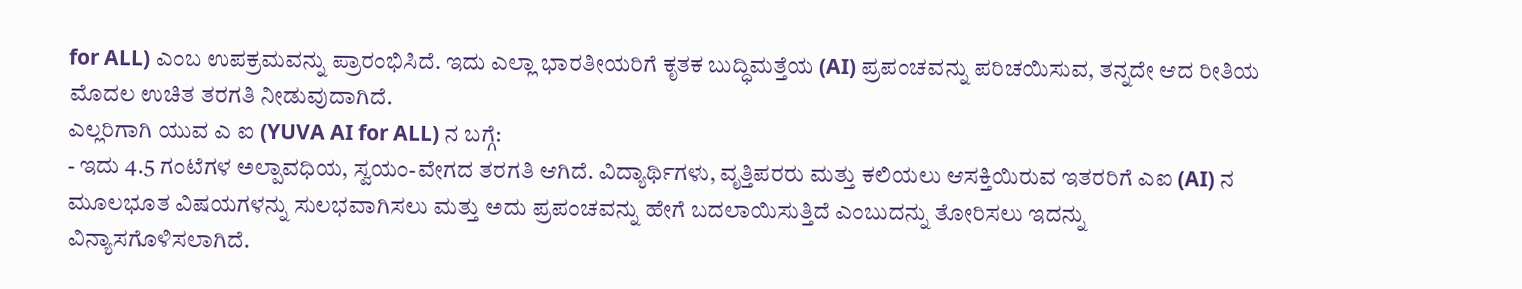for ALL) ಎಂಬ ಉಪಕ್ರಮವನ್ನು ಪ್ರಾರಂಭಿಸಿದೆ. ಇದು ಎಲ್ಲಾ ಭಾರತೀಯರಿಗೆ ಕೃತಕ ಬುದ್ಧಿಮತ್ತೆಯ (AI) ಪ್ರಪಂಚವನ್ನು ಪರಿಚಯಿಸುವ, ತನ್ನದೇ ಆದ ರೀತಿಯ ಮೊದಲ ಉಚಿತ ತರಗತಿ ನೀಡುವುದಾಗಿದೆ.
ಎಲ್ಲರಿಗಾಗಿ ಯುವ ಎ ಐ (YUVA AI for ALL) ನ ಬಗ್ಗೆ:
- ಇದು 4.5 ಗಂಟೆಗಳ ಅಲ್ಪಾವಧಿಯ, ಸ್ವಯಂ-ವೇಗದ ತರಗತಿ ಆಗಿದೆ. ವಿದ್ಯಾರ್ಥಿಗಳು, ವೃತ್ತಿಪರರು ಮತ್ತು ಕಲಿಯಲು ಆಸಕ್ತಿಯಿರುವ ಇತರರಿಗೆ ಎಐ (AI) ನ ಮೂಲಭೂತ ವಿಷಯಗಳನ್ನು ಸುಲಭವಾಗಿಸಲು ಮತ್ತು ಅದು ಪ್ರಪಂಚವನ್ನು ಹೇಗೆ ಬದಲಾಯಿಸುತ್ತಿದೆ ಎಂಬುದನ್ನು ತೋರಿಸಲು ಇದನ್ನು ವಿನ್ಯಾಸಗೊಳಿಸಲಾಗಿದೆ.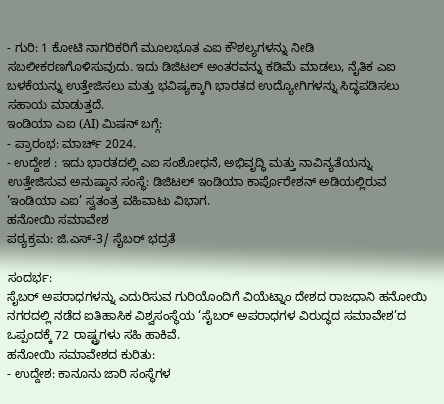- ಗುರಿ: 1 ಕೋಟಿ ನಾಗರಿಕರಿಗೆ ಮೂಲಭೂತ ಎಐ ಕೌಶಲ್ಯಗಳನ್ನು ನೀಡಿ ಸಬಲೀಕರಣಗೊಳಿಸುವುದು. ಇದು ಡಿಜಿಟಲ್ ಅಂತರವನ್ನು ಕಡಿಮೆ ಮಾಡಲು, ನೈತಿಕ ಎಐ ಬಳಕೆಯನ್ನು ಉತ್ತೇಜಿಸಲು ಮತ್ತು ಭವಿಷ್ಯಕ್ಕಾಗಿ ಭಾರತದ ಉದ್ಯೋಗಿಗಳನ್ನು ಸಿದ್ಧಪಡಿಸಲು ಸಹಾಯ ಮಾಡುತ್ತದೆ.
ಇಂಡಿಯಾ ಎಐ (AI) ಮಿಷನ್ ಬಗ್ಗೆ:
- ಪ್ರಾರಂಭ: ಮಾರ್ಚ್ 2024.
- ಉದ್ದೇಶ : ಇದು ಭಾರತದಲ್ಲಿ ಎಐ ಸಂಶೋಧನೆ, ಅಭಿವೃದ್ಧಿ ಮತ್ತು ನಾವಿನ್ಯತೆಯನ್ನು ಉತ್ತೇಜಿಸುವ ಅನುಷ್ಠಾನ ಸಂಸ್ಥೆ: ಡಿಜಿಟಲ್ ಇಂಡಿಯಾ ಕಾರ್ಪೊರೇಶನ್ ಅಡಿಯಲ್ಲಿರುವ ‘ಇಂಡಿಯಾ ಎಐ’ ಸ್ವತಂತ್ರ ವಹಿವಾಟು ವಿಭಾಗ.
ಹನೋಯಿ ಸಮಾವೇಶ
ಪಠ್ಯಕ್ರಮ: ಜಿ.ಎಸ್-3/ ಸೈಬರ್ ಭದ್ರತೆ

ಸಂದರ್ಭ:
ಸೈಬರ್ ಅಪರಾಧಗಳನ್ನು ಎದುರಿಸುವ ಗುರಿಯೊಂದಿಗೆ ವಿಯೆಟ್ನಾಂ ದೇಶದ ರಾಜಧಾನಿ ಹನೋಯಿ ನಗರದಲ್ಲಿ ನಡೆದ ಐತಿಹಾಸಿಕ ವಿಶ್ವಸಂಸ್ಥೆಯ ‘ಸೈಬರ್ ಅಪರಾಧಗಳ ವಿರುದ್ಧದ ಸಮಾವೇಶ’ದ ಒಪ್ಪಂದಕ್ಕೆ 72 ರಾಷ್ಟ್ರಗಳು ಸಹಿ ಹಾಕಿವೆ.
ಹನೋಯಿ ಸಮಾವೇಶದ ಕುರಿತು:
- ಉದ್ದೇಶ: ಕಾನೂನು ಜಾರಿ ಸಂಸ್ಥೆಗಳ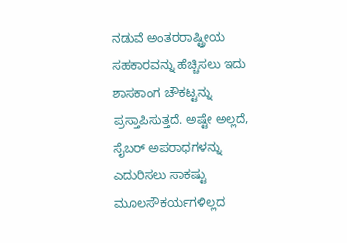ನಡುವೆ ಅಂತರರಾಷ್ಟ್ರೀಯ ಸಹಕಾರವನ್ನು ಹೆಚ್ಚಿಸಲು ಇದು ಶಾಸಕಾಂಗ ಚೌಕಟ್ಟನ್ನು ಪ್ರಸ್ತಾಪಿಸುತ್ತದೆ. ಅಷ್ಟೇ ಅಲ್ಲದೆ, ಸೈಬರ್ ಅಪರಾಧಗಳನ್ನು ಎದುರಿಸಲು ಸಾಕಷ್ಟು ಮೂಲಸೌಕರ್ಯಗಳಿಲ್ಲದ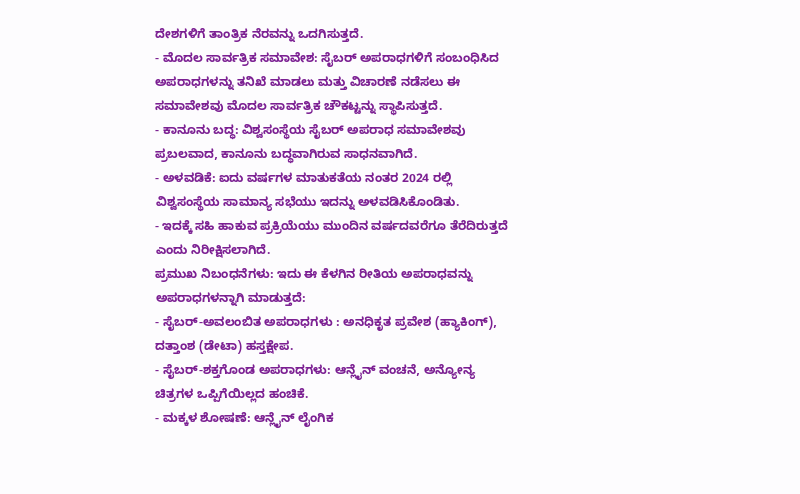ದೇಶಗಳಿಗೆ ತಾಂತ್ರಿಕ ನೆರವನ್ನು ಒದಗಿಸುತ್ತದೆ.
- ಮೊದಲ ಸಾರ್ವತ್ರಿಕ ಸಮಾವೇಶ: ಸೈಬರ್ ಅಪರಾಧಗಳಿಗೆ ಸಂಬಂಧಿಸಿದ ಅಪರಾಧಗಳನ್ನು ತನಿಖೆ ಮಾಡಲು ಮತ್ತು ವಿಚಾರಣೆ ನಡೆಸಲು ಈ ಸಮಾವೇಶವು ಮೊದಲ ಸಾರ್ವತ್ರಿಕ ಚೌಕಟ್ಟನ್ನು ಸ್ಥಾಪಿಸುತ್ತದೆ.
- ಕಾನೂನು ಬದ್ಧ: ವಿಶ್ವಸಂಸ್ಥೆಯ ಸೈಬರ್ ಅಪರಾಧ ಸಮಾವೇಶವು ಪ್ರಬಲವಾದ, ಕಾನೂನು ಬದ್ಧವಾಗಿರುವ ಸಾಧನವಾಗಿದೆ.
- ಅಳವಡಿಕೆ: ಐದು ವರ್ಷಗಳ ಮಾತುಕತೆಯ ನಂತರ 2024 ರಲ್ಲಿ ವಿಶ್ವಸಂಸ್ಥೆಯ ಸಾಮಾನ್ಯ ಸಭೆಯು ಇದನ್ನು ಅಳವಡಿಸಿಕೊಂಡಿತು.
- ಇದಕ್ಕೆ ಸಹಿ ಹಾಕುವ ಪ್ರಕ್ರಿಯೆಯು ಮುಂದಿನ ವರ್ಷದವರೆಗೂ ತೆರೆದಿರುತ್ತದೆ ಎಂದು ನಿರೀಕ್ಷಿಸಲಾಗಿದೆ.
ಪ್ರಮುಖ ನಿಬಂಧನೆಗಳು: ಇದು ಈ ಕೆಳಗಿನ ರೀತಿಯ ಅಪರಾಧವನ್ನು ಅಪರಾಧಗಳನ್ನಾಗಿ ಮಾಡುತ್ತದೆ:
- ಸೈಬರ್-ಅವಲಂಬಿತ ಅಪರಾಧಗಳು : ಅನಧಿಕೃತ ಪ್ರವೇಶ (ಹ್ಯಾಕಿಂಗ್), ದತ್ತಾಂಶ (ಡೇಟಾ) ಹಸ್ತಕ್ಷೇಪ.
- ಸೈಬರ್-ಶಕ್ತಗೊಂಡ ಅಪರಾಧಗಳು: ಆನ್ಲೈನ್ ವಂಚನೆ, ಅನ್ಯೋನ್ಯ ಚಿತ್ರಗಳ ಒಪ್ಪಿಗೆಯಿಲ್ಲದ ಹಂಚಿಕೆ.
- ಮಕ್ಕಳ ಶೋಷಣೆ: ಆನ್ಲೈನ್ ಲೈಂಗಿಕ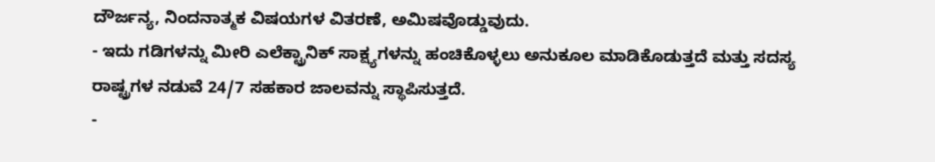ದೌರ್ಜನ್ಯ, ನಿಂದನಾತ್ಮಕ ವಿಷಯಗಳ ವಿತರಣೆ, ಅಮಿಷವೊಡ್ಡುವುದು.
- ಇದು ಗಡಿಗಳನ್ನು ಮೀರಿ ಎಲೆಕ್ಟ್ರಾನಿಕ್ ಸಾಕ್ಷ್ಯಗಳನ್ನು ಹಂಚಿಕೊಳ್ಳಲು ಅನುಕೂಲ ಮಾಡಿಕೊಡುತ್ತದೆ ಮತ್ತು ಸದಸ್ಯ ರಾಷ್ಟ್ರಗಳ ನಡುವೆ 24/7 ಸಹಕಾರ ಜಾಲವನ್ನು ಸ್ಥಾಪಿಸುತ್ತದೆ.
-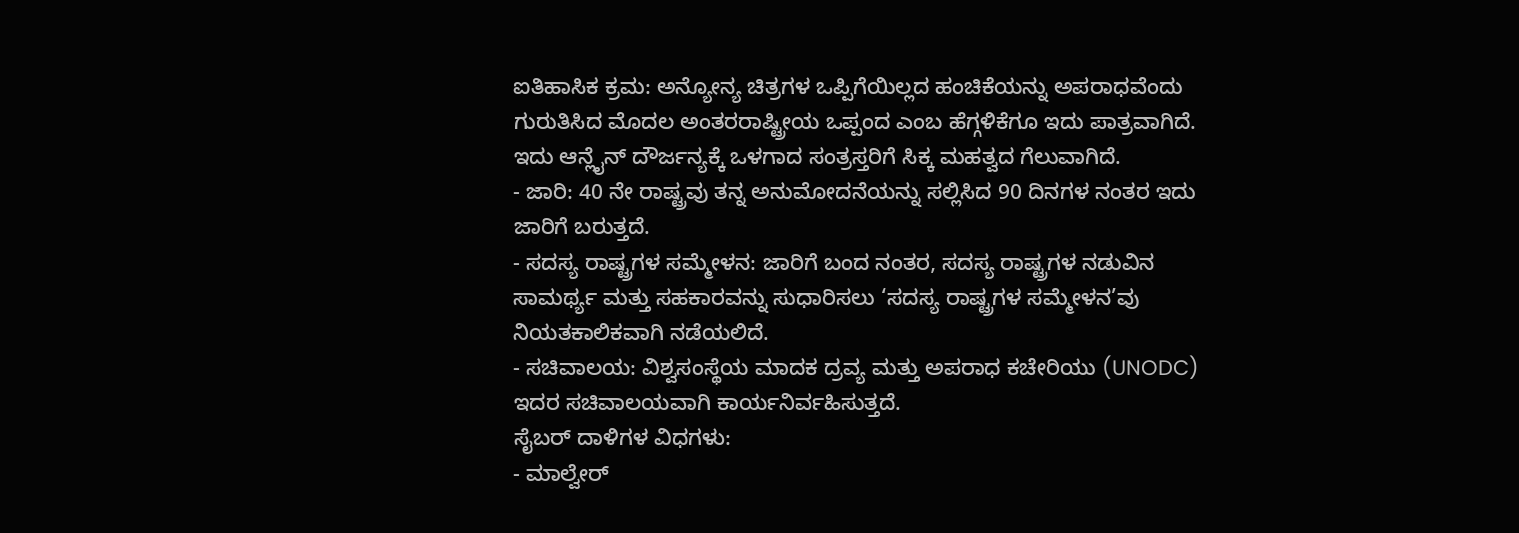ಐತಿಹಾಸಿಕ ಕ್ರಮ: ಅನ್ಯೋನ್ಯ ಚಿತ್ರಗಳ ಒಪ್ಪಿಗೆಯಿಲ್ಲದ ಹಂಚಿಕೆಯನ್ನು ಅಪರಾಧವೆಂದು ಗುರುತಿಸಿದ ಮೊದಲ ಅಂತರರಾಷ್ಟ್ರೀಯ ಒಪ್ಪಂದ ಎಂಬ ಹೆಗ್ಗಳಿಕೆಗೂ ಇದು ಪಾತ್ರವಾಗಿದೆ. ಇದು ಆನ್ಲೈನ್ ದೌರ್ಜನ್ಯಕ್ಕೆ ಒಳಗಾದ ಸಂತ್ರಸ್ತರಿಗೆ ಸಿಕ್ಕ ಮಹತ್ವದ ಗೆಲುವಾಗಿದೆ.
- ಜಾರಿ: 40 ನೇ ರಾಷ್ಟ್ರವು ತನ್ನ ಅನುಮೋದನೆಯನ್ನು ಸಲ್ಲಿಸಿದ 90 ದಿನಗಳ ನಂತರ ಇದು ಜಾರಿಗೆ ಬರುತ್ತದೆ.
- ಸದಸ್ಯ ರಾಷ್ಟ್ರಗಳ ಸಮ್ಮೇಳನ: ಜಾರಿಗೆ ಬಂದ ನಂತರ, ಸದಸ್ಯ ರಾಷ್ಟ್ರಗಳ ನಡುವಿನ ಸಾಮರ್ಥ್ಯ ಮತ್ತು ಸಹಕಾರವನ್ನು ಸುಧಾರಿಸಲು ‘ಸದಸ್ಯ ರಾಷ್ಟ್ರಗಳ ಸಮ್ಮೇಳನ’ವು ನಿಯತಕಾಲಿಕವಾಗಿ ನಡೆಯಲಿದೆ.
- ಸಚಿವಾಲಯ: ವಿಶ್ವಸಂಸ್ಥೆಯ ಮಾದಕ ದ್ರವ್ಯ ಮತ್ತು ಅಪರಾಧ ಕಚೇರಿಯು (UNODC) ಇದರ ಸಚಿವಾಲಯವಾಗಿ ಕಾರ್ಯನಿರ್ವಹಿಸುತ್ತದೆ.
ಸೈಬರ್ ದಾಳಿಗಳ ವಿಧಗಳು:
- ಮಾಲ್ವೇರ್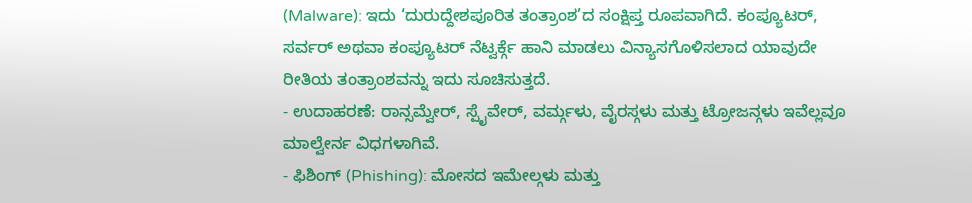(Malware): ಇದು ‘ದುರುದ್ದೇಶಪೂರಿತ ತಂತ್ರಾಂಶ’ದ ಸಂಕ್ಷಿಪ್ತ ರೂಪವಾಗಿದೆ. ಕಂಪ್ಯೂಟರ್, ಸರ್ವರ್ ಅಥವಾ ಕಂಪ್ಯೂಟರ್ ನೆಟ್ವರ್ಕ್ಗೆ ಹಾನಿ ಮಾಡಲು ವಿನ್ಯಾಸಗೊಳಿಸಲಾದ ಯಾವುದೇ ರೀತಿಯ ತಂತ್ರಾಂಶವನ್ನು ಇದು ಸೂಚಿಸುತ್ತದೆ.
- ಉದಾಹರಣೆ: ರಾನ್ಸಮ್ವೇರ್, ಸ್ಪೈವೇರ್, ವರ್ಮ್ಗಳು, ವೈರಸ್ಗಳು ಮತ್ತು ಟ್ರೋಜನ್ಗಳು ಇವೆಲ್ಲವೂ ಮಾಲ್ವೇರ್ನ ವಿಧಗಳಾಗಿವೆ.
- ಫಿಶಿಂಗ್ (Phishing): ಮೋಸದ ಇಮೇಲ್ಗಳು ಮತ್ತು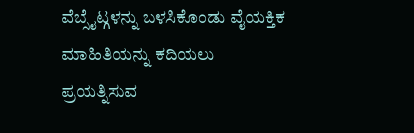ವೆಬ್ಸೈಟ್ಗಳನ್ನು ಬಳಸಿಕೊಂಡು ವೈಯಕ್ತಿಕ ಮಾಹಿತಿಯನ್ನು ಕದಿಯಲು ಪ್ರಯತ್ನಿಸುವ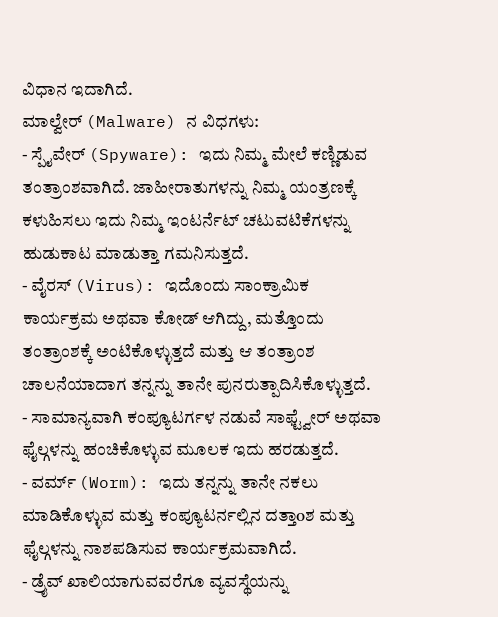ವಿಧಾನ ಇದಾಗಿದೆ.
ಮಾಲ್ವೇರ್ (Malware) ನ ವಿಧಗಳು:
- ಸ್ಪೈವೇರ್ (Spyware): ಇದು ನಿಮ್ಮ ಮೇಲೆ ಕಣ್ಣಿಡುವ ತಂತ್ರಾಂಶವಾಗಿದೆ. ಜಾಹೀರಾತುಗಳನ್ನು ನಿಮ್ಮ ಯಂತ್ರಣಕ್ಕೆ ಕಳುಹಿಸಲು ಇದು ನಿಮ್ಮ ಇಂಟರ್ನೆಟ್ ಚಟುವಟಿಕೆಗಳನ್ನು ಹುಡುಕಾಟ ಮಾಡುತ್ತಾ ಗಮನಿಸುತ್ತದೆ.
- ವೈರಸ್ (Virus): ಇದೊಂದು ಸಾಂಕ್ರಾಮಿಕ ಕಾರ್ಯಕ್ರಮ ಅಥವಾ ಕೋಡ್ ಆಗಿದ್ದು, ಮತ್ತೊಂದು ತಂತ್ರಾಂಶಕ್ಕೆ ಅಂಟಿಕೊಳ್ಳುತ್ತದೆ ಮತ್ತು ಆ ತಂತ್ರಾಂಶ ಚಾಲನೆಯಾದಾಗ ತನ್ನನ್ನು ತಾನೇ ಪುನರುತ್ಪಾದಿಸಿಕೊಳ್ಳುತ್ತದೆ.
- ಸಾಮಾನ್ಯವಾಗಿ ಕಂಪ್ಯೂಟರ್ಗಳ ನಡುವೆ ಸಾಫ್ಟ್ವೇರ್ ಅಥವಾ ಫೈಲ್ಗಳನ್ನು ಹಂಚಿಕೊಳ್ಳುವ ಮೂಲಕ ಇದು ಹರಡುತ್ತದೆ.
- ವರ್ಮ್ (Worm): ಇದು ತನ್ನನ್ನು ತಾನೇ ನಕಲು ಮಾಡಿಕೊಳ್ಳುವ ಮತ್ತು ಕಂಪ್ಯೂಟರ್ನಲ್ಲಿನ ದತ್ತಾoಶ ಮತ್ತು ಫೈಲ್ಗಳನ್ನು ನಾಶಪಡಿಸುವ ಕಾರ್ಯಕ್ರಮವಾಗಿದೆ.
- ಡ್ರೈವ್ ಖಾಲಿಯಾಗುವವರೆಗೂ ವ್ಯವಸ್ಥೆಯನ್ನು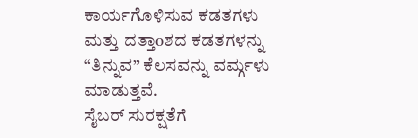ಕಾರ್ಯಗೊಳಿಸುವ ಕಡತಗಳು ಮತ್ತು ದತ್ತಾoಶದ ಕಡತಗಳನ್ನು “ತಿನ್ನುವ” ಕೆಲಸವನ್ನು ವರ್ಮ್ಗಳು ಮಾಡುತ್ತವೆ.
ಸೈಬರ್ ಸುರಕ್ಷತೆಗೆ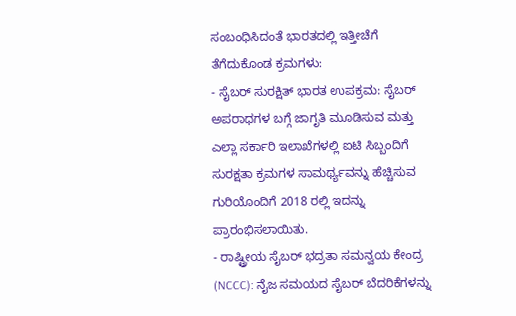ಸಂಬಂಧಿಸಿದಂತೆ ಭಾರತದಲ್ಲಿ ಇತ್ತೀಚೆಗೆ ತೆಗೆದುಕೊಂಡ ಕ್ರಮಗಳು:
- ಸೈಬರ್ ಸುರಕ್ಷಿತ್ ಭಾರತ ಉಪಕ್ರಮ: ಸೈಬರ್ ಅಪರಾಧಗಳ ಬಗ್ಗೆ ಜಾಗೃತಿ ಮೂಡಿಸುವ ಮತ್ತು ಎಲ್ಲಾ ಸರ್ಕಾರಿ ಇಲಾಖೆಗಳಲ್ಲಿ ಐಟಿ ಸಿಬ್ಬಂದಿಗೆ ಸುರಕ್ಷತಾ ಕ್ರಮಗಳ ಸಾಮರ್ಥ್ಯವನ್ನು ಹೆಚ್ಚಿಸುವ ಗುರಿಯೊಂದಿಗೆ 2018 ರಲ್ಲಿ ಇದನ್ನು ಪ್ರಾರಂಭಿಸಲಾಯಿತು.
- ರಾಷ್ಟ್ರೀಯ ಸೈಬರ್ ಭದ್ರತಾ ಸಮನ್ವಯ ಕೇಂದ್ರ (NCCC): ನೈಜ ಸಮಯದ ಸೈಬರ್ ಬೆದರಿಕೆಗಳನ್ನು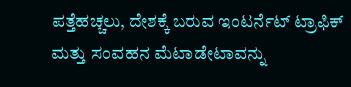ಪತ್ತೆಹಚ್ಚಲು, ದೇಶಕ್ಕೆ ಬರುವ ಇಂಟರ್ನೆಟ್ ಟ್ರಾಫಿಕ್ ಮತ್ತು ಸಂವಹನ ಮೆಟಾಡೇಟಾವನ್ನು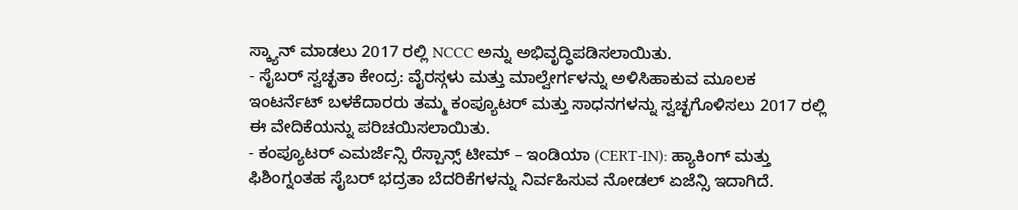ಸ್ಕ್ಯಾನ್ ಮಾಡಲು 2017 ರಲ್ಲಿ NCCC ಅನ್ನು ಅಭಿವೃದ್ಧಿಪಡಿಸಲಾಯಿತು.
- ಸೈಬರ್ ಸ್ವಚ್ಛತಾ ಕೇಂದ್ರ: ವೈರಸ್ಗಳು ಮತ್ತು ಮಾಲ್ವೇರ್ಗಳನ್ನು ಅಳಿಸಿಹಾಕುವ ಮೂಲಕ ಇಂಟರ್ನೆಟ್ ಬಳಕೆದಾರರು ತಮ್ಮ ಕಂಪ್ಯೂಟರ್ ಮತ್ತು ಸಾಧನಗಳನ್ನು ಸ್ವಚ್ಛಗೊಳಿಸಲು 2017 ರಲ್ಲಿ ಈ ವೇದಿಕೆಯನ್ನು ಪರಿಚಯಿಸಲಾಯಿತು.
- ಕಂಪ್ಯೂಟರ್ ಎಮರ್ಜೆನ್ಸಿ ರೆಸ್ಪಾನ್ಸ್ ಟೀಮ್ – ಇಂಡಿಯಾ (CERT-IN): ಹ್ಯಾಕಿಂಗ್ ಮತ್ತು ಫಿಶಿಂಗ್ನಂತಹ ಸೈಬರ್ ಭದ್ರತಾ ಬೆದರಿಕೆಗಳನ್ನು ನಿರ್ವಹಿಸುವ ನೋಡಲ್ ಏಜೆನ್ಸಿ ಇದಾಗಿದೆ.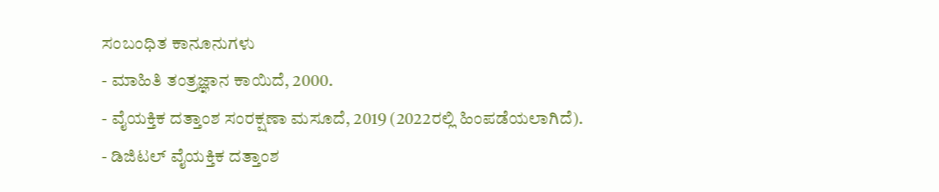ಸಂಬಂಧಿತ ಕಾನೂನುಗಳು
- ಮಾಹಿತಿ ತಂತ್ರಜ್ಞಾನ ಕಾಯಿದೆ, 2000.
- ವೈಯಕ್ತಿಕ ದತ್ತಾಂಶ ಸಂರಕ್ಷಣಾ ಮಸೂದೆ, 2019 (2022ರಲ್ಲಿ ಹಿಂಪಡೆಯಲಾಗಿದೆ).
- ಡಿಜಿಟಲ್ ವೈಯಕ್ತಿಕ ದತ್ತಾಂಶ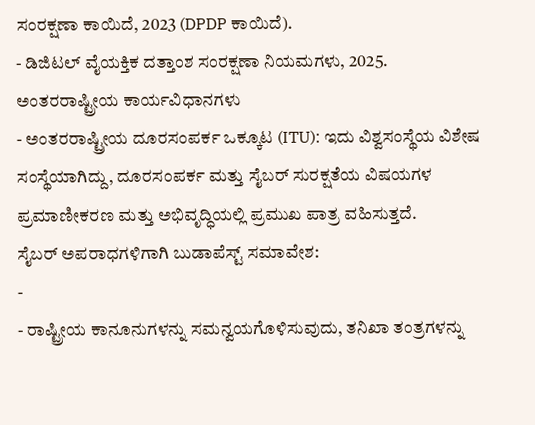ಸಂರಕ್ಷಣಾ ಕಾಯಿದೆ, 2023 (DPDP ಕಾಯಿದೆ).
- ಡಿಜಿಟಲ್ ವೈಯಕ್ತಿಕ ದತ್ತಾಂಶ ಸಂರಕ್ಷಣಾ ನಿಯಮಗಳು, 2025.
ಅಂತರರಾಷ್ಟ್ರೀಯ ಕಾರ್ಯವಿಧಾನಗಳು
- ಅಂತರರಾಷ್ಟ್ರೀಯ ದೂರಸಂಪರ್ಕ ಒಕ್ಕೂಟ (ITU): ಇದು ವಿಶ್ವಸಂಸ್ಥೆಯ ವಿಶೇಷ ಸಂಸ್ಥೆಯಾಗಿದ್ದು, ದೂರಸಂಪರ್ಕ ಮತ್ತು ಸೈಬರ್ ಸುರಕ್ಷತೆಯ ವಿಷಯಗಳ ಪ್ರಮಾಣೀಕರಣ ಮತ್ತು ಅಭಿವೃದ್ಧಿಯಲ್ಲಿ ಪ್ರಮುಖ ಪಾತ್ರ ವಹಿಸುತ್ತದೆ.
ಸೈಬರ್ ಅಪರಾಧಗಳಿಗಾಗಿ ಬುಡಾಪೆಸ್ಟ್ ಸಮಾವೇಶ:
-
- ರಾಷ್ಟ್ರೀಯ ಕಾನೂನುಗಳನ್ನು ಸಮನ್ವಯಗೊಳಿಸುವುದು, ತನಿಖಾ ತಂತ್ರಗಳನ್ನು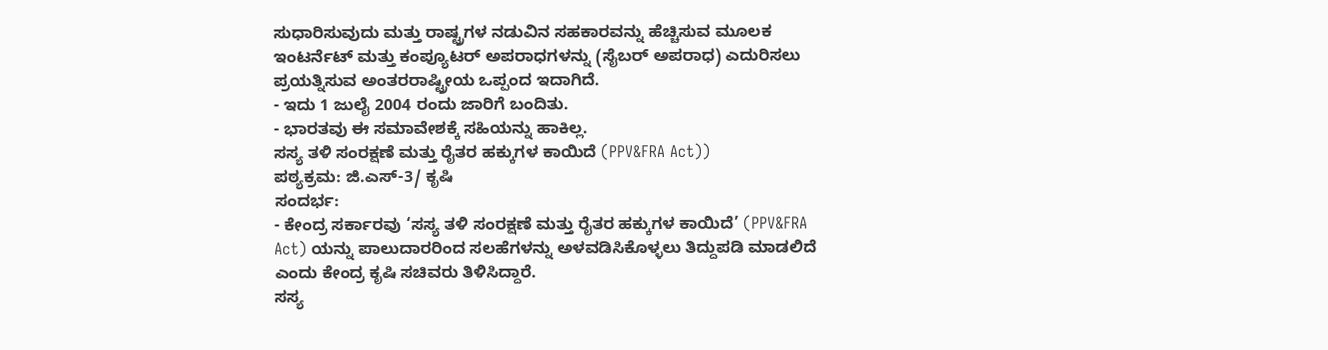ಸುಧಾರಿಸುವುದು ಮತ್ತು ರಾಷ್ಟ್ರಗಳ ನಡುವಿನ ಸಹಕಾರವನ್ನು ಹೆಚ್ಚಿಸುವ ಮೂಲಕ ಇಂಟರ್ನೆಟ್ ಮತ್ತು ಕಂಪ್ಯೂಟರ್ ಅಪರಾಧಗಳನ್ನು (ಸೈಬರ್ ಅಪರಾಧ) ಎದುರಿಸಲು ಪ್ರಯತ್ನಿಸುವ ಅಂತರರಾಷ್ಟ್ರೀಯ ಒಪ್ಪಂದ ಇದಾಗಿದೆ.
- ಇದು 1 ಜುಲೈ 2004 ರಂದು ಜಾರಿಗೆ ಬಂದಿತು.
- ಭಾರತವು ಈ ಸಮಾವೇಶಕ್ಕೆ ಸಹಿಯನ್ನು ಹಾಕಿಲ್ಲ.
ಸಸ್ಯ ತಳಿ ಸಂರಕ್ಷಣೆ ಮತ್ತು ರೈತರ ಹಕ್ಕುಗಳ ಕಾಯಿದೆ (PPV&FRA Act))
ಪಠ್ಯಕ್ರಮ: ಜಿ.ಎಸ್-3/ ಕೃಷಿ
ಸಂದರ್ಭ:
- ಕೇಂದ್ರ ಸರ್ಕಾರವು ‘ಸಸ್ಯ ತಳಿ ಸಂರಕ್ಷಣೆ ಮತ್ತು ರೈತರ ಹಕ್ಕುಗಳ ಕಾಯಿದೆ’ (PPV&FRA Act) ಯನ್ನು ಪಾಲುದಾರರಿಂದ ಸಲಹೆಗಳನ್ನು ಅಳವಡಿಸಿಕೊಳ್ಳಲು ತಿದ್ದುಪಡಿ ಮಾಡಲಿದೆ ಎಂದು ಕೇಂದ್ರ ಕೃಷಿ ಸಚಿವರು ತಿಳಿಸಿದ್ದಾರೆ.
ಸಸ್ಯ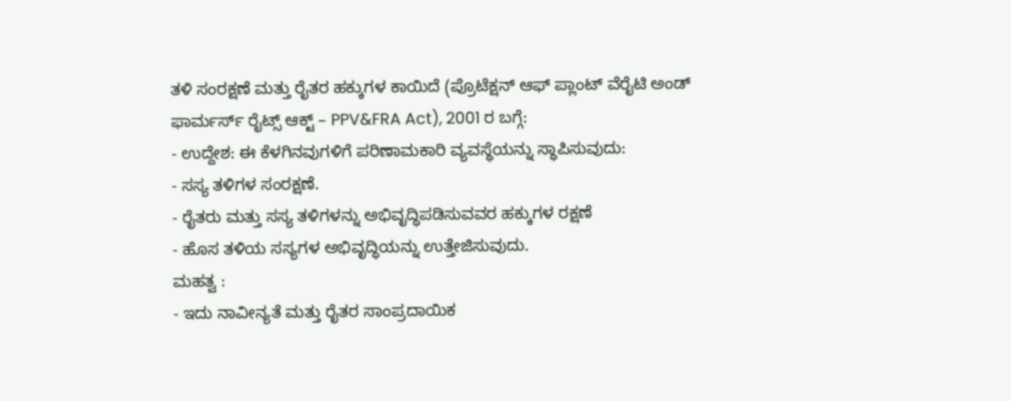ತಳಿ ಸಂರಕ್ಷಣೆ ಮತ್ತು ರೈತರ ಹಕ್ಕುಗಳ ಕಾಯಿದೆ (ಪ್ರೊಟೆಕ್ಷನ್ ಆಫ್ ಪ್ಲಾಂಟ್ ವೆರೈಟಿ ಅಂಡ್ ಫಾರ್ಮರ್ಸ್ ರೈಟ್ಸ್ ಆಕ್ಟ್ – PPV&FRA Act), 2001 ರ ಬಗ್ಗೆ:
- ಉದ್ದೇಶ: ಈ ಕೆಳಗಿನವುಗಳಿಗೆ ಪರಿಣಾಮಕಾರಿ ವ್ಯವಸ್ಥೆಯನ್ನು ಸ್ಥಾಪಿಸುವುದು:
- ಸಸ್ಯ ತಳಿಗಳ ಸಂರಕ್ಷಣೆ.
- ರೈತರು ಮತ್ತು ಸಸ್ಯ ತಳಿಗಳನ್ನು ಅಭಿವೃದ್ಧಿಪಡಿಸುವವರ ಹಕ್ಕುಗಳ ರಕ್ಷಣೆ
- ಹೊಸ ತಳಿಯ ಸಸ್ಯಗಳ ಅಭಿವೃದ್ಧಿಯನ್ನು ಉತ್ತೇಜಿಸುವುದು.
ಮಹತ್ವ :
- ಇದು ನಾವೀನ್ಯತೆ ಮತ್ತು ರೈತರ ಸಾಂಪ್ರದಾಯಿಕ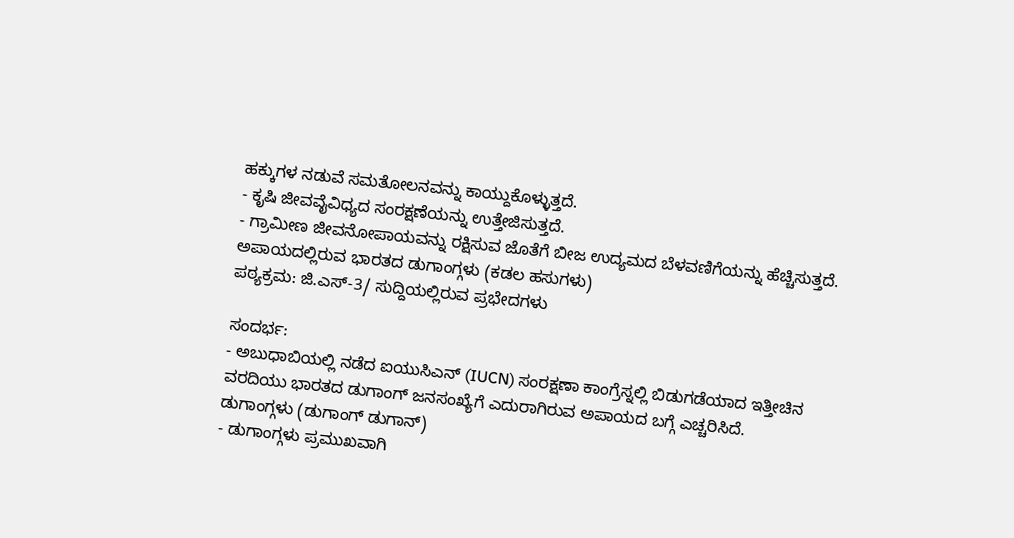ಹಕ್ಕುಗಳ ನಡುವೆ ಸಮತೋಲನವನ್ನು ಕಾಯ್ದುಕೊಳ್ಳುತ್ತದೆ.
- ಕೃಷಿ ಜೀವವೈವಿಧ್ಯದ ಸಂರಕ್ಷಣೆಯನ್ನು ಉತ್ತೇಜಿಸುತ್ತದೆ.
- ಗ್ರಾಮೀಣ ಜೀವನೋಪಾಯವನ್ನು ರಕ್ಷಿಸುವ ಜೊತೆಗೆ ಬೀಜ ಉದ್ಯಮದ ಬೆಳವಣಿಗೆಯನ್ನು ಹೆಚ್ಚಿಸುತ್ತದೆ.
ಅಪಾಯದಲ್ಲಿರುವ ಭಾರತದ ಡುಗಾಂಗ್ಗಳು (ಕಡಲ ಹಸುಗಳು)
ಪಠ್ಯಕ್ರಮ: ಜಿ.ಎಸ್-3/ ಸುದ್ದಿಯಲ್ಲಿರುವ ಪ್ರಭೇದಗಳು

ಸಂದರ್ಭ:
- ಅಬುಧಾಬಿಯಲ್ಲಿ ನಡೆದ ಐಯುಸಿಎನ್ (IUCN) ಸಂರಕ್ಷಣಾ ಕಾಂಗ್ರೆಸ್ನಲ್ಲಿ ಬಿಡುಗಡೆಯಾದ ಇತ್ತೀಚಿನ ವರದಿಯು ಭಾರತದ ಡುಗಾಂಗ್ ಜನಸಂಖ್ಯೆಗೆ ಎದುರಾಗಿರುವ ಅಪಾಯದ ಬಗ್ಗೆ ಎಚ್ಚರಿಸಿದೆ.
ಡುಗಾಂಗ್ಗಳು (ಡುಗಾಂಗ್ ಡುಗಾನ್)
- ಡುಗಾಂಗ್ಗಳು ಪ್ರಮುಖವಾಗಿ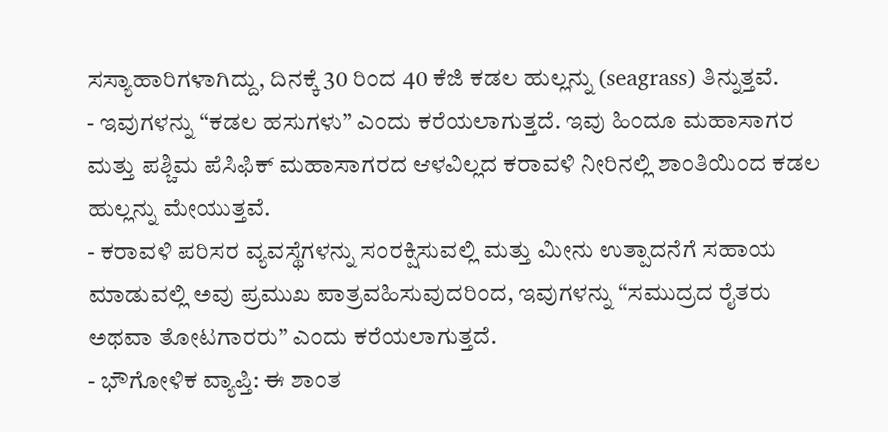ಸಸ್ಯಾಹಾರಿಗಳಾಗಿದ್ದು, ದಿನಕ್ಕೆ 30 ರಿಂದ 40 ಕೆಜಿ ಕಡಲ ಹುಲ್ಲನ್ನು (seagrass) ತಿನ್ನುತ್ತವೆ.
- ಇವುಗಳನ್ನು “ಕಡಲ ಹಸುಗಳು” ಎಂದು ಕರೆಯಲಾಗುತ್ತದೆ. ಇವು ಹಿಂದೂ ಮಹಾಸಾಗರ ಮತ್ತು ಪಶ್ಚಿಮ ಪೆಸಿಫಿಕ್ ಮಹಾಸಾಗರದ ಆಳವಿಲ್ಲದ ಕರಾವಳಿ ನೀರಿನಲ್ಲಿ ಶಾಂತಿಯಿಂದ ಕಡಲ ಹುಲ್ಲನ್ನು ಮೇಯುತ್ತವೆ.
- ಕರಾವಳಿ ಪರಿಸರ ವ್ಯವಸ್ಥೆಗಳನ್ನು ಸಂರಕ್ಷಿಸುವಲ್ಲಿ ಮತ್ತು ಮೀನು ಉತ್ಪಾದನೆಗೆ ಸಹಾಯ ಮಾಡುವಲ್ಲಿ ಅವು ಪ್ರಮುಖ ಪಾತ್ರವಹಿಸುವುದರಿಂದ, ಇವುಗಳನ್ನು “ಸಮುದ್ರದ ರೈತರು ಅಥವಾ ತೋಟಗಾರರು” ಎಂದು ಕರೆಯಲಾಗುತ್ತದೆ.
- ಭೌಗೋಳಿಕ ವ್ಯಾಪ್ತಿ: ಈ ಶಾಂತ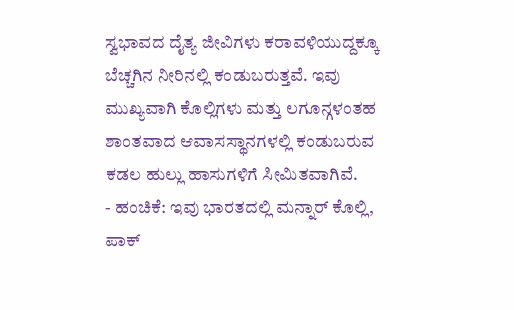ಸ್ವಭಾವದ ದೈತ್ಯ ಜೀವಿಗಳು ಕರಾವಳಿಯುದ್ದಕ್ಕೂ ಬೆಚ್ಚಗಿನ ನೀರಿನಲ್ಲಿ ಕಂಡುಬರುತ್ತವೆ. ಇವು ಮುಖ್ಯವಾಗಿ ಕೊಲ್ಲಿಗಳು ಮತ್ತು ಲಗೂನ್ಗಳಂತಹ ಶಾಂತವಾದ ಆವಾಸಸ್ಥಾನಗಳಲ್ಲಿ ಕಂಡುಬರುವ ಕಡಲ ಹುಲ್ಲು ಹಾಸುಗಳಿಗೆ ಸೀಮಿತವಾಗಿವೆ.
- ಹಂಚಿಕೆ: ಇವು ಭಾರತದಲ್ಲಿ ಮನ್ನಾರ್ ಕೊಲ್ಲಿ, ಪಾಕ್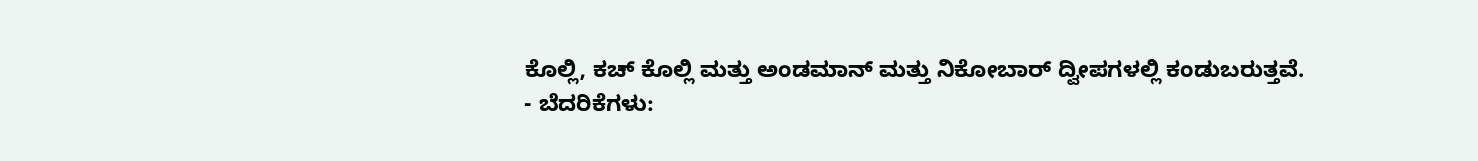ಕೊಲ್ಲಿ, ಕಚ್ ಕೊಲ್ಲಿ ಮತ್ತು ಅಂಡಮಾನ್ ಮತ್ತು ನಿಕೋಬಾರ್ ದ್ವೀಪಗಳಲ್ಲಿ ಕಂಡುಬರುತ್ತವೆ.
- ಬೆದರಿಕೆಗಳು: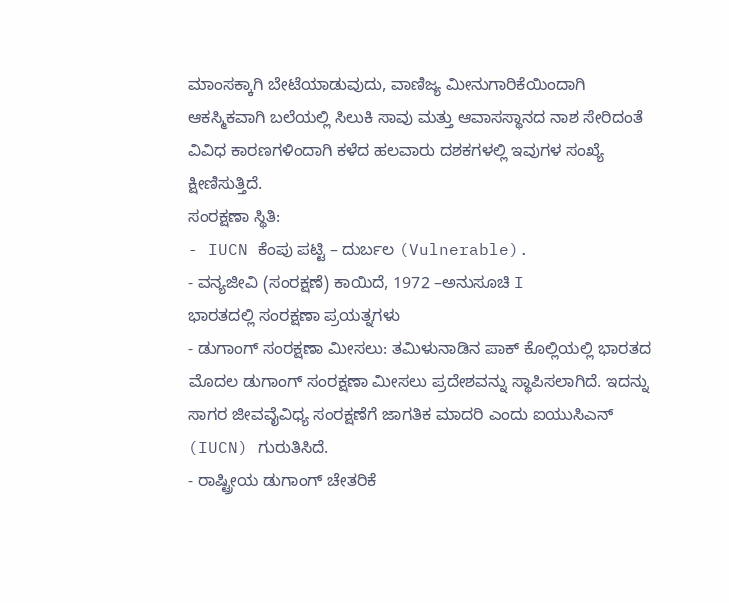ಮಾಂಸಕ್ಕಾಗಿ ಬೇಟೆಯಾಡುವುದು, ವಾಣಿಜ್ಯ ಮೀನುಗಾರಿಕೆಯಿಂದಾಗಿ ಆಕಸ್ಮಿಕವಾಗಿ ಬಲೆಯಲ್ಲಿ ಸಿಲುಕಿ ಸಾವು ಮತ್ತು ಆವಾಸಸ್ಥಾನದ ನಾಶ ಸೇರಿದಂತೆ ವಿವಿಧ ಕಾರಣಗಳಿಂದಾಗಿ ಕಳೆದ ಹಲವಾರು ದಶಕಗಳಲ್ಲಿ ಇವುಗಳ ಸಂಖ್ಯೆ ಕ್ಷೀಣಿಸುತ್ತಿದೆ.
ಸಂರಕ್ಷಣಾ ಸ್ಥಿತಿ:
- IUCN ಕೆಂಪು ಪಟ್ಟಿ – ದುರ್ಬಲ (Vulnerable).
- ವನ್ಯಜೀವಿ (ಸಂರಕ್ಷಣೆ) ಕಾಯಿದೆ, 1972 –ಅನುಸೂಚಿ I
ಭಾರತದಲ್ಲಿ ಸಂರಕ್ಷಣಾ ಪ್ರಯತ್ನಗಳು
- ಡುಗಾಂಗ್ ಸಂರಕ್ಷಣಾ ಮೀಸಲು: ತಮಿಳುನಾಡಿನ ಪಾಕ್ ಕೊಲ್ಲಿಯಲ್ಲಿ ಭಾರತದ ಮೊದಲ ಡುಗಾಂಗ್ ಸಂರಕ್ಷಣಾ ಮೀಸಲು ಪ್ರದೇಶವನ್ನು ಸ್ಥಾಪಿಸಲಾಗಿದೆ. ಇದನ್ನು ಸಾಗರ ಜೀವವೈವಿಧ್ಯ ಸಂರಕ್ಷಣೆಗೆ ಜಾಗತಿಕ ಮಾದರಿ ಎಂದು ಐಯುಸಿಎನ್ (IUCN) ಗುರುತಿಸಿದೆ.
- ರಾಷ್ಟ್ರೀಯ ಡುಗಾಂಗ್ ಚೇತರಿಕೆ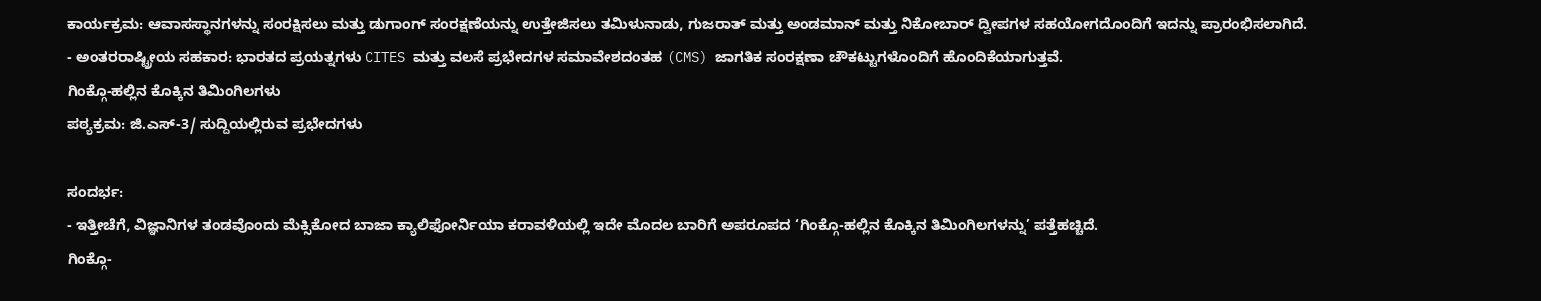ಕಾರ್ಯಕ್ರಮ: ಆವಾಸಸ್ಥಾನಗಳನ್ನು ಸಂರಕ್ಷಿಸಲು ಮತ್ತು ಡುಗಾಂಗ್ ಸಂರಕ್ಷಣೆಯನ್ನು ಉತ್ತೇಜಿಸಲು ತಮಿಳುನಾಡು, ಗುಜರಾತ್ ಮತ್ತು ಅಂಡಮಾನ್ ಮತ್ತು ನಿಕೋಬಾರ್ ದ್ವೀಪಗಳ ಸಹಯೋಗದೊಂದಿಗೆ ಇದನ್ನು ಪ್ರಾರಂಭಿಸಲಾಗಿದೆ.
- ಅಂತರರಾಷ್ಟ್ರೀಯ ಸಹಕಾರ: ಭಾರತದ ಪ್ರಯತ್ನಗಳು CITES ಮತ್ತು ವಲಸೆ ಪ್ರಭೇದಗಳ ಸಮಾವೇಶದಂತಹ (CMS) ಜಾಗತಿಕ ಸಂರಕ್ಷಣಾ ಚೌಕಟ್ಟುಗಳೊಂದಿಗೆ ಹೊಂದಿಕೆಯಾಗುತ್ತವೆ.
ಗಿಂಕ್ಗೊ-ಹಲ್ಲಿನ ಕೊಕ್ಕಿನ ತಿಮಿಂಗಿಲಗಳು
ಪಠ್ಯಕ್ರಮ: ಜಿ.ಎಸ್-3/ ಸುದ್ದಿಯಲ್ಲಿರುವ ಪ್ರಭೇದಗಳು

ಸಂದರ್ಭ:
- ಇತ್ತೀಚೆಗೆ, ವಿಜ್ಞಾನಿಗಳ ತಂಡವೊಂದು ಮೆಕ್ಸಿಕೋದ ಬಾಜಾ ಕ್ಯಾಲಿಫೋರ್ನಿಯಾ ಕರಾವಳಿಯಲ್ಲಿ ಇದೇ ಮೊದಲ ಬಾರಿಗೆ ಅಪರೂಪದ ‘ಗಿಂಕ್ಗೊ-ಹಲ್ಲಿನ ಕೊಕ್ಕಿನ ತಿಮಿಂಗಿಲಗಳನ್ನು’ ಪತ್ತೆಹಚ್ಚಿದೆ.
ಗಿಂಕ್ಗೊ-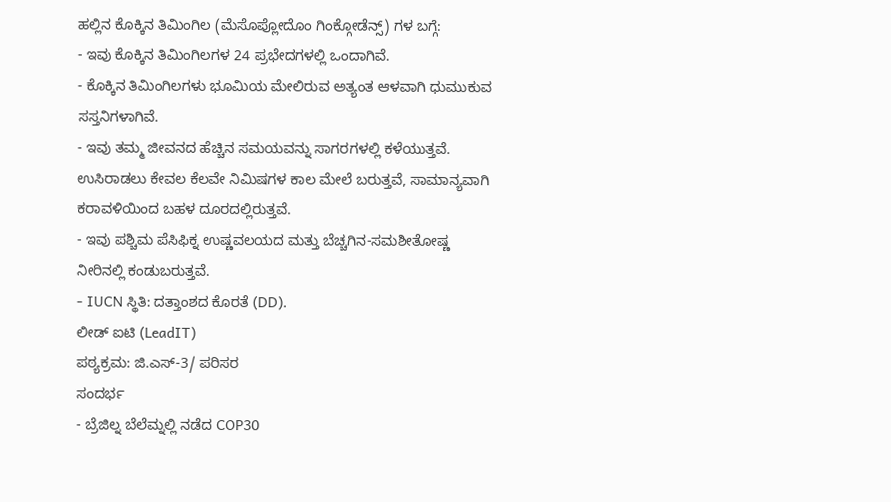ಹಲ್ಲಿನ ಕೊಕ್ಕಿನ ತಿಮಿಂಗಿಲ (ಮೆಸೊಪ್ಲೋದೊಂ ಗಿಂಕ್ಗೋಡೆನ್ಸ್) ಗಳ ಬಗ್ಗೆ:
- ಇವು ಕೊಕ್ಕಿನ ತಿಮಿಂಗಿಲಗಳ 24 ಪ್ರಭೇದಗಳಲ್ಲಿ ಒಂದಾಗಿವೆ.
- ಕೊಕ್ಕಿನ ತಿಮಿಂಗಿಲಗಳು ಭೂಮಿಯ ಮೇಲಿರುವ ಅತ್ಯಂತ ಆಳವಾಗಿ ಧುಮುಕುವ ಸಸ್ತನಿಗಳಾಗಿವೆ.
- ಇವು ತಮ್ಮ ಜೀವನದ ಹೆಚ್ಚಿನ ಸಮಯವನ್ನು ಸಾಗರಗಳಲ್ಲಿ ಕಳೆಯುತ್ತವೆ. ಉಸಿರಾಡಲು ಕೇವಲ ಕೆಲವೇ ನಿಮಿಷಗಳ ಕಾಲ ಮೇಲೆ ಬರುತ್ತವೆ, ಸಾಮಾನ್ಯವಾಗಿ ಕರಾವಳಿಯಿಂದ ಬಹಳ ದೂರದಲ್ಲಿರುತ್ತವೆ.
- ಇವು ಪಶ್ಚಿಮ ಪೆಸಿಫಿಕ್ನ ಉಷ್ಣವಲಯದ ಮತ್ತು ಬೆಚ್ಚಗಿನ-ಸಮಶೀತೋಷ್ಣ ನೀರಿನಲ್ಲಿ ಕಂಡುಬರುತ್ತವೆ.
- IUCN ಸ್ಥಿತಿ: ದತ್ತಾಂಶದ ಕೊರತೆ (DD).
ಲೀಡ್ ಐಟಿ (LeadIT)
ಪಠ್ಯಕ್ರಮ: ಜಿ.ಎಸ್-3/ ಪರಿಸರ
ಸಂದರ್ಭ
- ಬ್ರೆಜಿಲ್ನ ಬೆಲೆಮ್ನಲ್ಲಿ ನಡೆದ COP30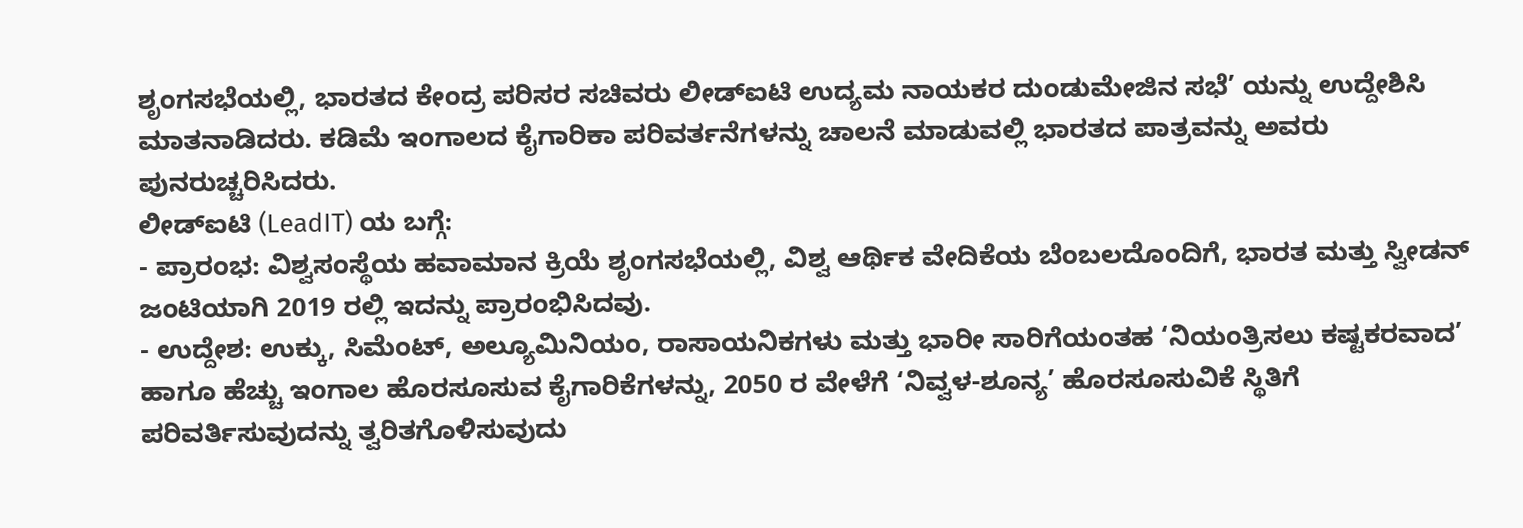ಶೃಂಗಸಭೆಯಲ್ಲಿ, ಭಾರತದ ಕೇಂದ್ರ ಪರಿಸರ ಸಚಿವರು ಲೀಡ್ಐಟಿ ಉದ್ಯಮ ನಾಯಕರ ದುಂಡುಮೇಜಿನ ಸಭೆ’ ಯನ್ನು ಉದ್ದೇಶಿಸಿ ಮಾತನಾಡಿದರು. ಕಡಿಮೆ ಇಂಗಾಲದ ಕೈಗಾರಿಕಾ ಪರಿವರ್ತನೆಗಳನ್ನು ಚಾಲನೆ ಮಾಡುವಲ್ಲಿ ಭಾರತದ ಪಾತ್ರವನ್ನು ಅವರು ಪುನರುಚ್ಚರಿಸಿದರು.
ಲೀಡ್ಐಟಿ (LeadIT) ಯ ಬಗ್ಗೆ:
- ಪ್ರಾರಂಭ: ವಿಶ್ವಸಂಸ್ಥೆಯ ಹವಾಮಾನ ಕ್ರಿಯೆ ಶೃಂಗಸಭೆಯಲ್ಲಿ, ವಿಶ್ವ ಆರ್ಥಿಕ ವೇದಿಕೆಯ ಬೆಂಬಲದೊಂದಿಗೆ, ಭಾರತ ಮತ್ತು ಸ್ವೀಡನ್ ಜಂಟಿಯಾಗಿ 2019 ರಲ್ಲಿ ಇದನ್ನು ಪ್ರಾರಂಭಿಸಿದವು.
- ಉದ್ದೇಶ: ಉಕ್ಕು, ಸಿಮೆಂಟ್, ಅಲ್ಯೂಮಿನಿಯಂ, ರಾಸಾಯನಿಕಗಳು ಮತ್ತು ಭಾರೀ ಸಾರಿಗೆಯಂತಹ ‘ನಿಯಂತ್ರಿಸಲು ಕಷ್ಟಕರವಾದ’ ಹಾಗೂ ಹೆಚ್ಚು ಇಂಗಾಲ ಹೊರಸೂಸುವ ಕೈಗಾರಿಕೆಗಳನ್ನು, 2050 ರ ವೇಳೆಗೆ ‘ನಿವ್ವಳ-ಶೂನ್ಯ’ ಹೊರಸೂಸುವಿಕೆ ಸ್ಥಿತಿಗೆ ಪರಿವರ್ತಿಸುವುದನ್ನು ತ್ವರಿತಗೊಳಿಸುವುದು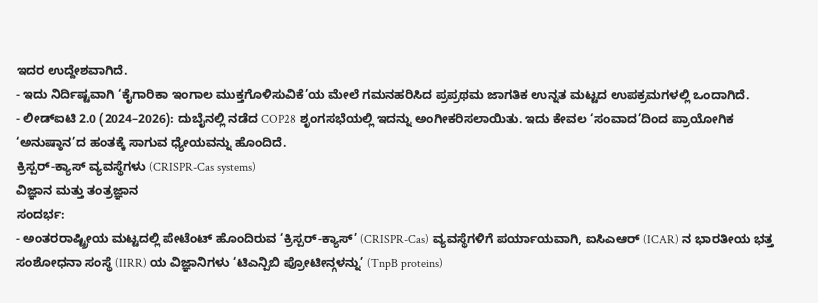ಇದರ ಉದ್ದೇಶವಾಗಿದೆ.
- ಇದು ನಿರ್ದಿಷ್ಟವಾಗಿ ‘ಕೈಗಾರಿಕಾ ಇಂಗಾಲ ಮುಕ್ತಗೊಳಿಸುವಿಕೆ’ಯ ಮೇಲೆ ಗಮನಹರಿಸಿದ ಪ್ರಪ್ರಥಮ ಜಾಗತಿಕ ಉನ್ನತ ಮಟ್ಟದ ಉಪಕ್ರಮಗಳಲ್ಲಿ ಒಂದಾಗಿದೆ.
- ಲೀಡ್ಐಟಿ 2.0 (2024–2026): ದುಬೈನಲ್ಲಿ ನಡೆದ COP28 ಶೃಂಗಸಭೆಯಲ್ಲಿ ಇದನ್ನು ಅಂಗೀಕರಿಸಲಾಯಿತು. ಇದು ಕೇವಲ ‘ಸಂವಾದ’ದಿಂದ ಪ್ರಾಯೋಗಿಕ ‘ಅನುಷ್ಠಾನ’ದ ಹಂತಕ್ಕೆ ಸಾಗುವ ಧ್ಯೇಯವನ್ನು ಹೊಂದಿದೆ.
ಕ್ರಿಸ್ಪರ್-ಕ್ಯಾಸ್ ವ್ಯವಸ್ಥೆಗಳು (CRISPR-Cas systems)
ವಿಜ್ಞಾನ ಮತ್ತು ತಂತ್ರಜ್ಞಾನ
ಸಂದರ್ಭ:
- ಅಂತರರಾಷ್ಟ್ರೀಯ ಮಟ್ಟದಲ್ಲಿ ಪೇಟೆಂಟ್ ಹೊಂದಿರುವ ‘ಕ್ರಿಸ್ಪರ್-ಕ್ಯಾಸ್’ (CRISPR-Cas) ವ್ಯವಸ್ಥೆಗಳಿಗೆ ಪರ್ಯಾಯವಾಗಿ, ಐಸಿಎಆರ್ (ICAR) ನ ಭಾರತೀಯ ಭತ್ತ ಸಂಶೋಧನಾ ಸಂಸ್ಥೆ (IIRR) ಯ ವಿಜ್ಞಾನಿಗಳು ‘ಟಿಎನ್ಪಿಬಿ ಪ್ರೋಟೀನ್ಗಳನ್ನು’ (TnpB proteins)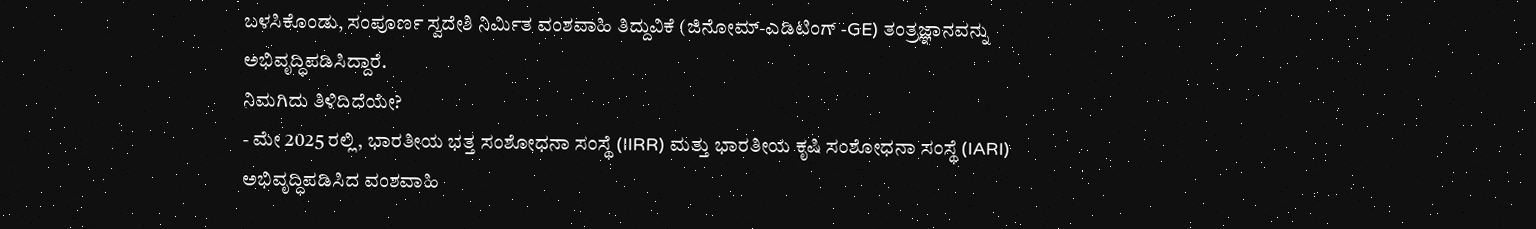ಬಳಸಿಕೊಂಡು, ಸಂಪೂರ್ಣ ಸ್ವದೇಶಿ ನಿರ್ಮಿತ ವಂಶವಾಹಿ ತಿದ್ದುವಿಕೆ (ಜಿನೋಮ್-ಎಡಿಟಿಂಗ್ -GE) ತಂತ್ರಜ್ಞಾನವನ್ನು ಅಭಿವೃದ್ಧಿಪಡಿಸಿದ್ದಾರೆ.
ನಿಮಗಿದು ತಿಳಿದಿದೆಯೇ?
- ಮೇ 2025 ರಲ್ಲಿ, ಭಾರತೀಯ ಭತ್ತ ಸಂಶೋಧನಾ ಸಂಸ್ಥೆ (IIRR) ಮತ್ತು ಭಾರತೀಯ ಕೃಷಿ ಸಂಶೋಧನಾ ಸಂಸ್ಥೆ (IARI) ಅಭಿವೃದ್ಧಿಪಡಿಸಿದ ವಂಶವಾಹಿ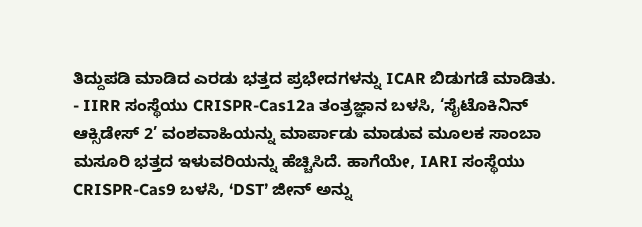ತಿದ್ದುಪಡಿ ಮಾಡಿದ ಎರಡು ಭತ್ತದ ಪ್ರಭೇದಗಳನ್ನು ICAR ಬಿಡುಗಡೆ ಮಾಡಿತು.
- IIRR ಸಂಸ್ಥೆಯು CRISPR-Cas12a ತಂತ್ರಜ್ಞಾನ ಬಳಸಿ, ‘ಸೈಟೊಕಿನಿನ್ ಆಕ್ಸಿಡೇಸ್ 2’ ವಂಶವಾಹಿಯನ್ನು ಮಾರ್ಪಾಡು ಮಾಡುವ ಮೂಲಕ ಸಾಂಬಾ ಮಸೂರಿ ಭತ್ತದ ಇಳುವರಿಯನ್ನು ಹೆಚ್ಚಿಸಿದೆ. ಹಾಗೆಯೇ, IARI ಸಂಸ್ಥೆಯು CRISPR-Cas9 ಬಳಸಿ, ‘DST’ ಜೀನ್ ಅನ್ನು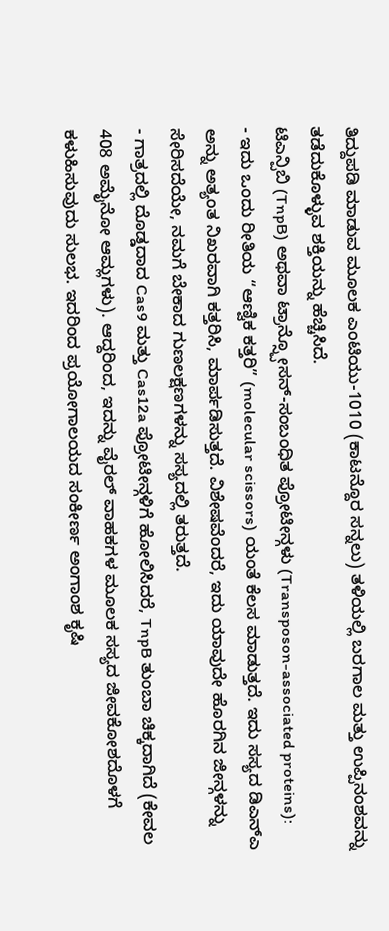ತಿದ್ದುಪಡಿ ಮಾಡುವ ಮೂಲಕ ಎಂಟಿಯು-1010 (ಕಾಟನ್ದೊರ ಸನ್ನಲು) ತಳಿಯಲ್ಲಿ ಬರಗಾಲ ಮತ್ತು ಉಪ್ಪಿನಂಶವನ್ನು ತಡೆದುಕೊಳ್ಳುವ ಶಕ್ತಿಯನ್ನು ಹೆಚ್ಚಿಸಿದೆ.
ಟಿಎನ್ಪಿಬಿ (TnpB) ಅಥವಾ ಟ್ರಾನ್ಸ್ಪೋಸನ್-ಸಂಬಂಧಿತ ಪ್ರೋಟೀನ್ಗಳು (Transposon-associated proteins):
- ಇದು ಒಂದು ರೀತಿಯ “ಆಣ್ವಿಕ ಕತ್ತರಿ” (molecular scissors) ಯಂತೆ ಕೆಲಸ ಮಾಡುತ್ತದೆ. ಇದು ಸಸ್ಯದ ಡಿಎನ್ಎ ಅನ್ನು ಅತ್ಯಂತ ನಿಖರವಾಗಿ ಕತ್ತರಿಸಿ, ಮಾರ್ಪಡಿಸುತ್ತದೆ. ವಿಶೇಷವೆಂದರೆ, ಇದು ಯಾವುದೇ ಹೊರಗಿನ ಜೀನ್ಗಳನ್ನು ಸೇರಿಸದೆಯೇ, ನಮಗೆ ಬೇಕಾದ ಗುಣಲಕ್ಷಣಗಳನ್ನು ಸಸ್ಯದಲ್ಲಿ ತರುತ್ತದೆ.
- ಗಾತ್ರದಲ್ಲಿ ದೊಡ್ಡದಾದ Cas9 ಮತ್ತು Cas12a ಪ್ರೋಟೀನ್ಗಳಿಗೆ ಹೋಲಿಸಿದರೆ, TnpB ತುಂಬಾ ಚಿಕ್ಕದಾಗಿದೆ (ಕೇವಲ 408 ಅಮೈನೋ ಆಮ್ಲಗಳು). ಆದ್ದರಿಂದ, ಇದನ್ನು ವೈರಲ್ ವಾಹಕಗಳ ಮೂಲಕ ಸಸ್ಯದ ಜೀವಕೋಶದೊಳಗೆ ಕಳುಹಿಸುವುದು ಸುಲಭ. ಇದರಿಂದ ಪ್ರಯೋಗಾಲಯದ ಸಂಕೀರ್ಣ ಅಂಗಾಂಶ ಕೃಷಿ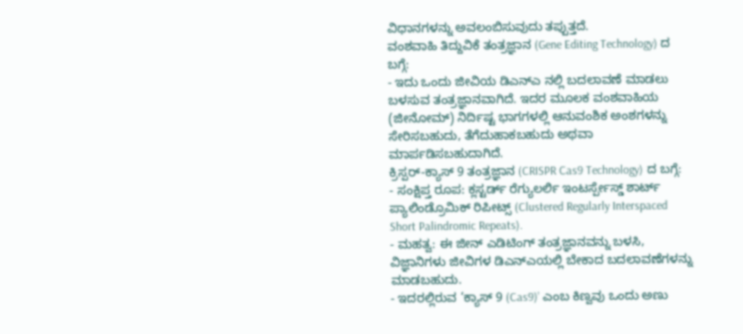ವಿಧಾನಗಳನ್ನು ಅವಲಂಬಿಸುವುದು ತಪ್ಪುತ್ತದೆ.
ವಂಶವಾಹಿ ತಿದ್ದುವಿಕೆ ತಂತ್ರಜ್ಞಾನ (Gene Editing Technology) ದ ಬಗ್ಗೆ:
- ಇದು ಒಂದು ಜೀವಿಯ ಡಿಎನ್ಎ ನಲ್ಲಿ ಬದಲಾವಣೆ ಮಾಡಲು ಬಳಸುವ ತಂತ್ರಜ್ಞಾನವಾಗಿದೆ. ಇದರ ಮೂಲಕ ವಂಶವಾಹಿಯ (ಜೀನೋಮ್) ನಿರ್ದಿಷ್ಟ ಭಾಗಗಳಲ್ಲಿ ಆನುವಂಶಿಕ ಅಂಶಗಳನ್ನು ಸೇರಿಸಬಹುದು, ತೆಗೆದುಹಾಕಬಹುದು ಅಥವಾ ಮಾರ್ಪಡಿಸಬಹುದಾಗಿದೆ.
ಕ್ರಿಸ್ಪರ್-ಕ್ಯಾಸ್ 9 ತಂತ್ರಜ್ಞಾನ (CRISPR Cas9 Technology) ದ ಬಗ್ಗೆ:
- ಸಂಕ್ಷಿಪ್ತ ರೂಪ: ಕ್ಲಸ್ಟರ್ಡ್ ರೆಗ್ಯುಲರ್ಲಿ ಇಂಟರ್ಸ್ಪೇಸ್ಡ್ ಶಾರ್ಟ್ ಪ್ಯಾಲಿಂಡ್ರೊಮಿಕ್ ರಿಪೀಟ್ಸ್ (Clustered Regularly Interspaced Short Palindromic Repeats).
- ಮಹತ್ವ: ಈ ಜೀನ್ ಎಡಿಟಿಂಗ್ ತಂತ್ರಜ್ಞಾನವನ್ನು ಬಳಸಿ, ವಿಜ್ಞಾನಿಗಳು ಜೀವಿಗಳ ಡಿಎನ್ಎಯಲ್ಲಿ ಬೇಕಾದ ಬದಲಾವಣೆಗಳನ್ನು ಮಾಡಬಹುದು.
- ಇದರಲ್ಲಿರುವ ‘ಕ್ಯಾಸ್ 9 (Cas9)’ ಎಂಬ ಕಿಣ್ವವು ಒಂದು ಅಣು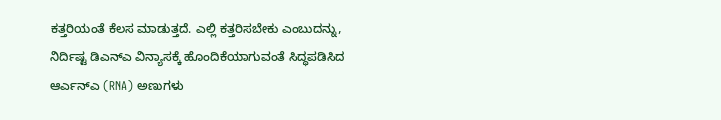ಕತ್ತರಿಯಂತೆ ಕೆಲಸ ಮಾಡುತ್ತದೆ. ಎಲ್ಲಿ ಕತ್ತರಿಸಬೇಕು ಎಂಬುದನ್ನು, ನಿರ್ದಿಷ್ಟ ಡಿಎನ್ಎ ವಿನ್ಯಾಸಕ್ಕೆ ಹೊಂದಿಕೆಯಾಗುವಂತೆ ಸಿದ್ಧಪಡಿಸಿದ ಆರ್ಎನ್ಎ (RNA) ಅಣುಗಳು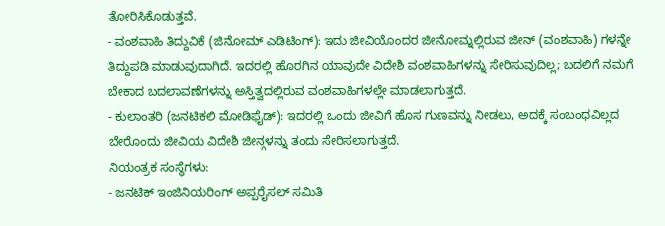ತೋರಿಸಿಕೊಡುತ್ತವೆ.
- ವಂಶವಾಹಿ ತಿದ್ದುವಿಕೆ (ಜಿನೋಮ್ ಎಡಿಟಿಂಗ್): ಇದು ಜೀವಿಯೊಂದರ ಜೀನೋಮ್ನಲ್ಲಿರುವ ಜೀನ್ (ವಂಶವಾಹಿ) ಗಳನ್ನೇ ತಿದ್ದುಪಡಿ ಮಾಡುವುದಾಗಿದೆ. ಇದರಲ್ಲಿ ಹೊರಗಿನ ಯಾವುದೇ ವಿದೇಶಿ ವಂಶವಾಹಿಗಳನ್ನು ಸೇರಿಸುವುದಿಲ್ಲ; ಬದಲಿಗೆ ನಮಗೆ ಬೇಕಾದ ಬದಲಾವಣೆಗಳನ್ನು ಅಸ್ತಿತ್ವದಲ್ಲಿರುವ ವಂಶವಾಹಿಗಳಲ್ಲೇ ಮಾಡಲಾಗುತ್ತದೆ.
- ಕುಲಾಂತರಿ (ಜನಟಿಕಲಿ ಮೋಡಿಫೈಡ್): ಇದರಲ್ಲಿ ಒಂದು ಜೀವಿಗೆ ಹೊಸ ಗುಣವನ್ನು ನೀಡಲು, ಅದಕ್ಕೆ ಸಂಬಂಧವಿಲ್ಲದ ಬೇರೊಂದು ಜೀವಿಯ ವಿದೇಶಿ ಜೀನ್ಗಳನ್ನು ತಂದು ಸೇರಿಸಲಾಗುತ್ತದೆ.
ನಿಯಂತ್ರಕ ಸಂಸ್ಥೆಗಳು:
- ಜನಟಿಕ್ ಇಂಜಿನಿಯರಿಂಗ್ ಅಪ್ಪರೈಸಲ್ ಸಮಿತಿ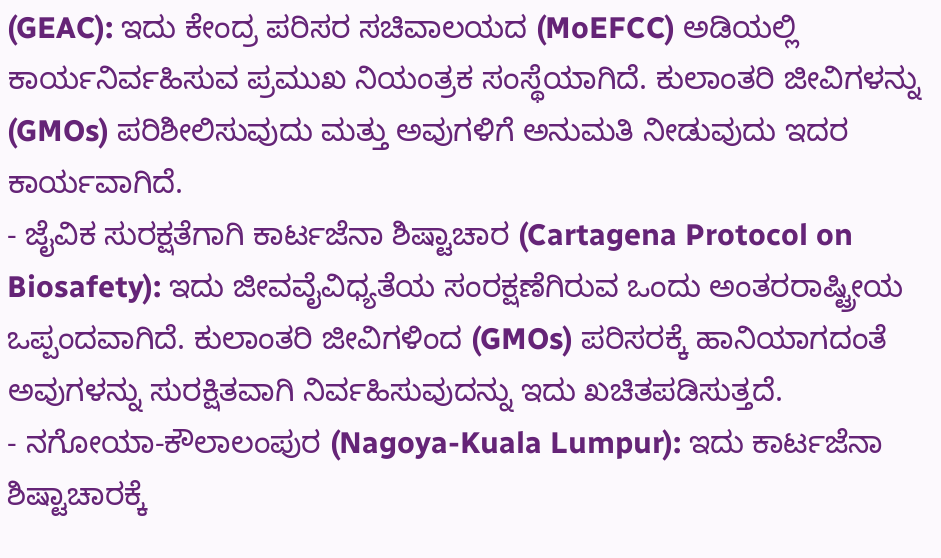(GEAC): ಇದು ಕೇಂದ್ರ ಪರಿಸರ ಸಚಿವಾಲಯದ (MoEFCC) ಅಡಿಯಲ್ಲಿ ಕಾರ್ಯನಿರ್ವಹಿಸುವ ಪ್ರಮುಖ ನಿಯಂತ್ರಕ ಸಂಸ್ಥೆಯಾಗಿದೆ. ಕುಲಾಂತರಿ ಜೀವಿಗಳನ್ನು (GMOs) ಪರಿಶೀಲಿಸುವುದು ಮತ್ತು ಅವುಗಳಿಗೆ ಅನುಮತಿ ನೀಡುವುದು ಇದರ ಕಾರ್ಯವಾಗಿದೆ.
- ಜೈವಿಕ ಸುರಕ್ಷತೆಗಾಗಿ ಕಾರ್ಟಜೆನಾ ಶಿಷ್ಟಾಚಾರ (Cartagena Protocol on Biosafety): ಇದು ಜೀವವೈವಿಧ್ಯತೆಯ ಸಂರಕ್ಷಣೆಗಿರುವ ಒಂದು ಅಂತರರಾಷ್ಟ್ರೀಯ ಒಪ್ಪಂದವಾಗಿದೆ. ಕುಲಾಂತರಿ ಜೀವಿಗಳಿಂದ (GMOs) ಪರಿಸರಕ್ಕೆ ಹಾನಿಯಾಗದಂತೆ ಅವುಗಳನ್ನು ಸುರಕ್ಷಿತವಾಗಿ ನಿರ್ವಹಿಸುವುದನ್ನು ಇದು ಖಚಿತಪಡಿಸುತ್ತದೆ.
- ನಗೋಯಾ-ಕೌಲಾಲಂಪುರ (Nagoya-Kuala Lumpur): ಇದು ಕಾರ್ಟಜೆನಾ ಶಿಷ್ಟಾಚಾರಕ್ಕೆ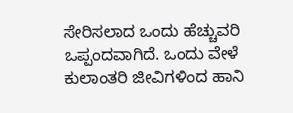ಸೇರಿಸಲಾದ ಒಂದು ಹೆಚ್ಚುವರಿ ಒಪ್ಪಂದವಾಗಿದೆ. ಒಂದು ವೇಳೆ ಕುಲಾಂತರಿ ಜೀವಿಗಳಿಂದ ಹಾನಿ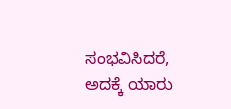ಸಂಭವಿಸಿದರೆ, ಅದಕ್ಕೆ ಯಾರು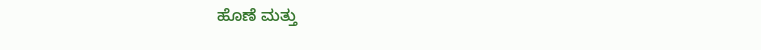ಹೊಣೆ ಮತ್ತು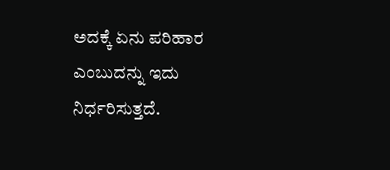ಅದಕ್ಕೆ ಏನು ಪರಿಹಾರ ಎಂಬುದನ್ನು ಇದು ನಿರ್ಧರಿಸುತ್ತದೆ.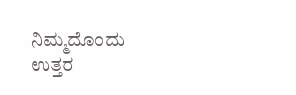ನಿಮ್ಮದೊಂದು ಉತ್ತರ